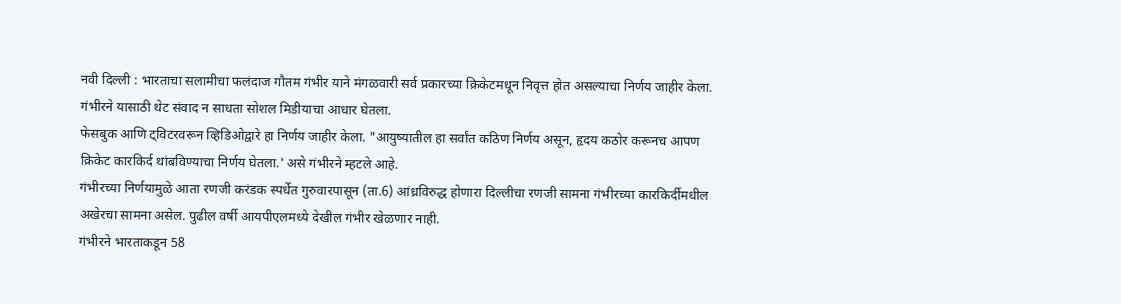नवी दिल्ली : भारताचा सलामीचा फलंदाज गौतम गंभीर याने मंगळवारी सर्व प्रकारच्या क्रिकेटमधून निवृत्त होत असल्याचा निर्णय जाहीर केला. गंभीरने यासाठी थेट संवाद न साधता सोशल मिडीयाचा आधार घेतला.
फेसबुक आणि ट्विटरवरून व्हिडिओद्वारे हा निर्णय जाहीर केला. "आयुष्यातील हा सर्वांत कठिण निर्णय असून, हृदय कठोर करूनच आपण क्रिकेट कारकिर्द थांबविण्याचा निर्णय घेतला.' असे गंभीरने म्हटले आहे.
गंभीरच्या निर्णयामुळे आता रणजी करंडक स्पर्धेत गुरुवारपासून (ता.6) आंध्रविरुद्ध होणारा दिल्लीचा रणजी सामना गंभीरच्या कारकिर्दीमधील अखेरचा सामना असेल. पुढील वर्षी आयपीएलमध्ये देखील गंभीर खेळणार नाही.
गंभीरने भारताकडून 58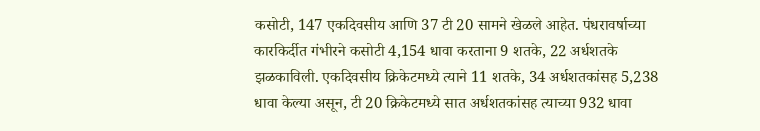कसोटी, 147 एकदिवसीय आणि 37 टी 20 सामने खेळले आहेत. पंधरावर्षाच्या कारकिर्दीत गंभीरने कसोटी 4,154 धावा करताना 9 शतके, 22 अर्धशतके झळकाविली. एकदिवसीय क्रिकेटमध्ये त्याने 11 शतके, 34 अर्धशतकांसह 5,238 धावा केल्या असून, टी 20 क्रिकेटमध्ये सात अर्धशतकांसह त्याच्या 932 धावा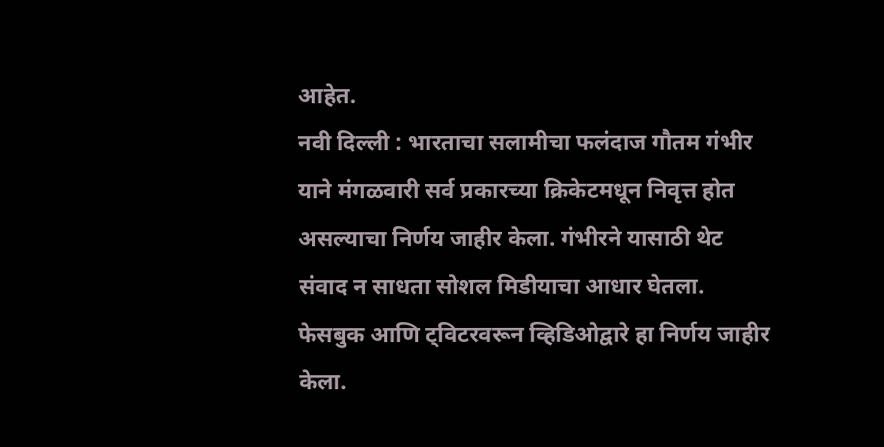आहेत.
नवी दिल्ली : भारताचा सलामीचा फलंदाज गौतम गंभीर याने मंगळवारी सर्व प्रकारच्या क्रिकेटमधून निवृत्त होत असल्याचा निर्णय जाहीर केला. गंभीरने यासाठी थेट संवाद न साधता सोशल मिडीयाचा आधार घेतला.
फेसबुक आणि ट्विटरवरून व्हिडिओद्वारे हा निर्णय जाहीर केला.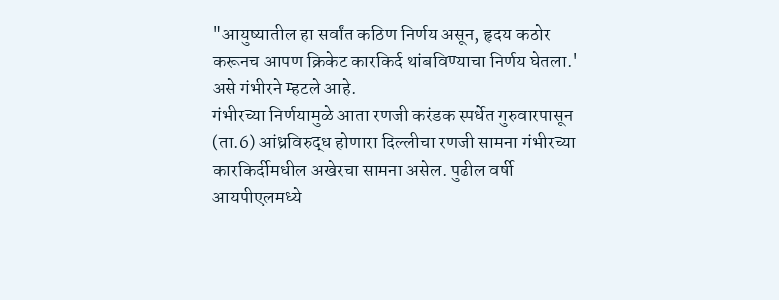"आयुष्यातील हा सर्वांत कठिण निर्णय असून, हृदय कठोर करूनच आपण क्रिकेट कारकिर्द थांबविण्याचा निर्णय घेतला.' असे गंभीरने म्हटले आहे.
गंभीरच्या निर्णयामुळे आता रणजी करंडक स्पर्धेत गुरुवारपासून (ता.6) आंध्रविरुद्ध होणारा दिल्लीचा रणजी सामना गंभीरच्या कारकिर्दीमधील अखेरचा सामना असेल. पुढील वर्षी आयपीएलमध्ये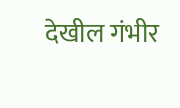देखील गंभीर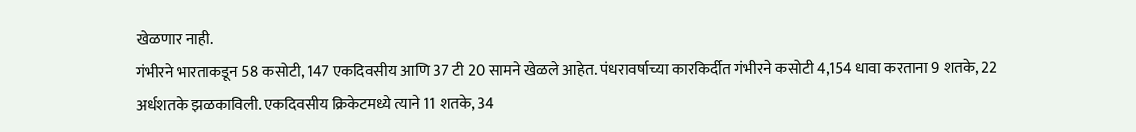खेळणार नाही.
गंभीरने भारताकडून 58 कसोटी, 147 एकदिवसीय आणि 37 टी 20 सामने खेळले आहेत. पंधरावर्षाच्या कारकिर्दीत गंभीरने कसोटी 4,154 धावा करताना 9 शतके, 22 अर्धशतके झळकाविली. एकदिवसीय क्रिकेटमध्ये त्याने 11 शतके, 34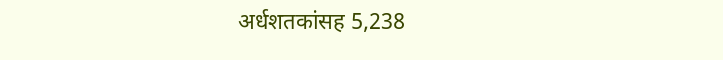अर्धशतकांसह 5,238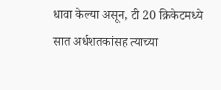धावा केल्या असून, टी 20 क्रिकेटमध्ये सात अर्धशतकांसह त्याच्या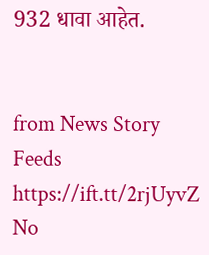932 धावा आहेत.


from News Story Feeds https://ift.tt/2rjUyvZ
No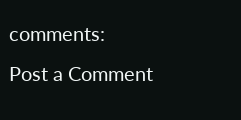comments:
Post a Comment